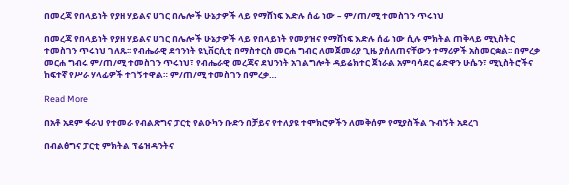በመረጃ የበላይነት የያዘ ሃይልና ሀገር በሌሎች ሁኔታዎች ላይ የማሸነፍ እድሉ ሰፊ ነው – ም/ጠ/ሚ ተመስገን ጥሩነህ

በመረጃ የበላይነት የያዘ ሃይልና ሀገር በሌሎች ሁኔታዎች ላይ የበላይነት የመያዝና የማሸነፍ እድሉ ሰፊ ነው ሲሉ ምክትል ጠቅላይ ሚኒስትር ተመስገን ጥሩነህ ገለጹ፡፡ የብሔራዊ ደኅንነት ዩኒቨርሲቲ በማስተርስ መርሐ ግብር ለመጀመሪያ ጊዜ ያሰለጠናቸውን ተማሪዎች አስመርቋል፡፡ በምረቃ መርሐ ግብሩ ም/ጠ/ሚ ተመስገን ጥሩነህ፣ የብሔራዊ መረጃና ደህንነት አገልግሎት ዳይሬክተር ጀነራል አምባሳደር ሬድዋን ሁሴን፣ ሚኒስትሮችና ከፍተኛ የሥራ ሃላፊዎች ተገኝተዋል። ም/ጠ/ሚ ተመስገን በምረቃ…

Read More

በአቶ አደም ፋራህ የተመራ የብልጽግና ፓርቲ የልዑካን ቡድን በቻይና የተለያዩ ተሞክሮዎችን ለመቅሰም የሚያስችል ጉብኝት አደረገ

በብልፅግና ፓርቲ ምክትል ፕሬዝዳንትና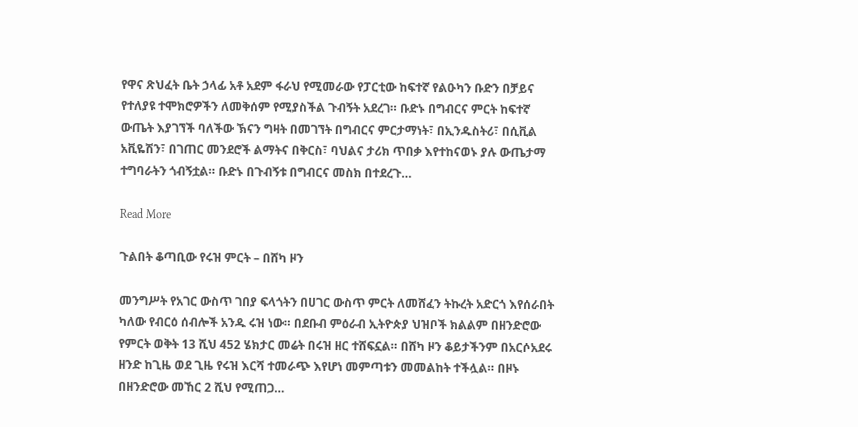የዋና ጽህፈት ቤት ኃላፊ አቶ አደም ፋራህ የሚመራው የፓርቲው ከፍተኛ የልዑካን ቡድን በቻይና የተለያዩ ተሞክሮዎችን ለመቅሰም የሚያስችል ጉብኝት አደረገ። ቡድኑ በግብርና ምርት ከፍተኛ ውጤት እያገኘች ባለችው ኽናን ግዛት በመገኘት በግብርና ምርታማነት፣ በኢንዱስትሪ፣ በሲቪል አቪዬሽን፣ በገጠር መንደሮች ልማትና በቅርስ፣ ባህልና ታሪክ ጥበቃ እየተከናወኑ ያሉ ውጤታማ ተግባራትን ጎብኝቷል። ቡድኑ በጉብኝቱ በግብርና መስክ በተደረጉ…

Read More

ጉልበት ቆጣቢው የሩዝ ምርት – በሸካ ዞን

መንግሥት የአገር ውስጥ ገበያ ፍላጎትን በሀገር ውስጥ ምርት ለመሸፈን ትኩረት አድርጎ እየሰራበት ካለው የብርዕ ሰብሎች አንዱ ሩዝ ነው። በደቡብ ምዕራብ ኢትዮጵያ ህዝቦች ክልልም በዘንድሮው የምርት ወቅት 13 ሺህ 452 ሄክታር መሬት በሩዝ ዘር ተሸፍኗል። በሸካ ዞን ቆይታችንም በአርሶአደሩ ዘንድ ከጊዜ ወደ ጊዜ የሩዝ እርሻ ተመራጭ እየሆነ መምጣቱን መመልከት ተችሏል። በዞኑ በዘንድሮው መኸር 2 ሺህ የሚጠጋ…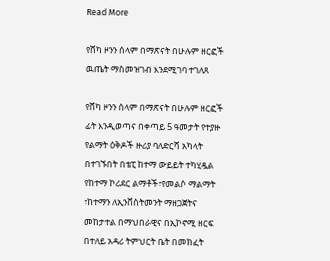Read More

የሸካ ዞንን ሰላም በማጽናት በሁሉም ዘርፎች ዉጤት ማስመዝገብ እንደሚገባ ተገለጸ

የሸካ ዞንን ሰላም በማጽናት በሁሉም ዘርፎች ፊት እንዲወጣና በቀጣይ 5 ዓመታት የተያዙ የልማት ዕቅዶች ዙሪያ ባለድርሻ አካላት በተገኙበት በቴፒ ከተማ ውይይት ተካሂዷል የከተማ ኮሪደር ልማቶች፣የመልሶ ማልማት ፣ከተማን ለኢንቨስትመንት ማዘጋጀትና መከታተል በማህበራዊና በኢኮኖሚ ዘርፍ በተለይ አዳሪ ትምህርት ቤት በመክፈት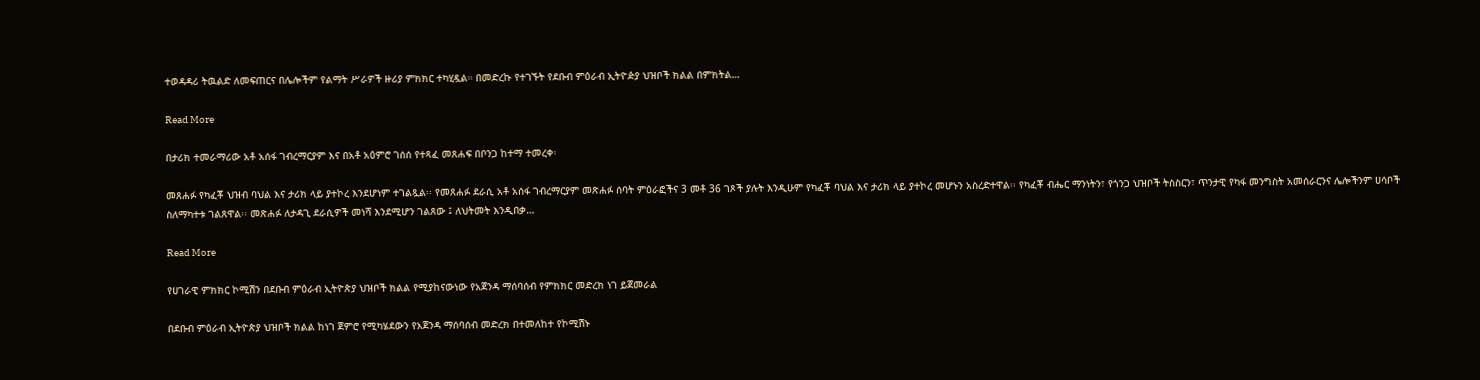ተወዳዳሪ ትዉልድ ለመፍጠርና በሌሎችም የልማት ሥራዎች ዙሪያ ምክክር ተካሂዷል። በመድረኩ የተገኙት የደቡብ ምዕራብ ኢትዮዽያ ህዝቦች ክልል በምክትል…

Read More

በታሪክ ተመራማሪው አቶ አሰፋ ገብረማርያም እና በአቶ አዕምሮ ገሰሰ የተጻፈ መጸሐፍ በቦንጋ ከተማ ተመረቀ፡

መጸሐፉ የካፈቾ ህዝብ ባህል እና ታሪክ ላይ ያተኮረ እንደሆነም ተገልጿል፡፡ የመጸሐፉ ደራሲ አቶ አሰፋ ገብረማርያም መጽሐፉ ሰባት ምዕራፎችና 3 መቶ 36 ገጾች ያሉት እንዲሁም የካፈቾ ባህል እና ታሪክ ላይ ያተኮረ መሆኑን አስረድተዋል፡፡ የካፈቾ ብሔር ማንነትን፣ የጎንጋ ህዝቦች ትስስርን፣ ጥንታዊ የካፋ መንግስት አመሰራርንና ሌሎችንም ሀሳቦች ስለማካተቱ ገልጸዋል፡፡ መጽሐፉ ለታዳጊ ደራሲዎች መነሻ እንደሚሆን ገልጸው ፤ ለህትመት እንዲበቃ…

Read More

የሀገራዊ ምክክር ኮሚሽን በደቡብ ምዕራብ ኢትዮጵያ ህዝቦች ክልል የሚያከናውነው የአጀንዳ ማሰባሰብ የምክክር መድረክ ነገ ይጀመራል

በደቡብ ምዕራብ ኢትዮጵያ ህዝቦች ክልል ከነገ ጀምሮ የሚካሄደውን የአጀንዳ ማሰባሰብ መድረክ በተመለከተ የኮሚሽኑ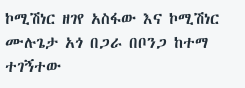ኮሚሽነር ዘገየ አስፋው እና ኮሚሽነር ሙሉጌታ አጎ በጋራ በቦንጋ ከተማ ተገኝተው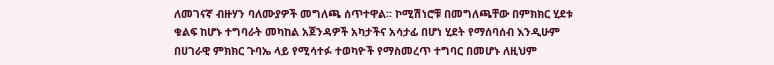ለመገናኛ ብዙሃን ባለሙያዎች መግለጫ ሰጥተዋል፡፡ ኮሚሽነሮቹ በመግለጫቸው በምክክር ሂደቱ ቁልፍ ከሆኑ ተግባራት መካከል አጀንዳዎች አካታችና አሳታፊ በሆነ ሂደት የማሰባሰብ እንዲሁም በሀገራዊ ምክክር ጉባኤ ላይ የሚሳተፉ ተወካዮች የማስመረጥ ተግባር በመሆኑ ለዚህም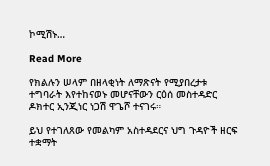ኮሚሽኑ…

Read More

የክልሉን ሠላም በዘላቂነት ለማጽናት የሚያበረታቱ ተግባራት እየተከናወኑ መሆናቸውን ርዕሰ መስተዳድር ዶክተር ኢንጂነር ነጋሽ ዋጌሾ ተናገሩ።

ይህ የተገለጸው የመልካም አስተዳደርና ህግ ጉዳዮች ዘርፍ ተቋማት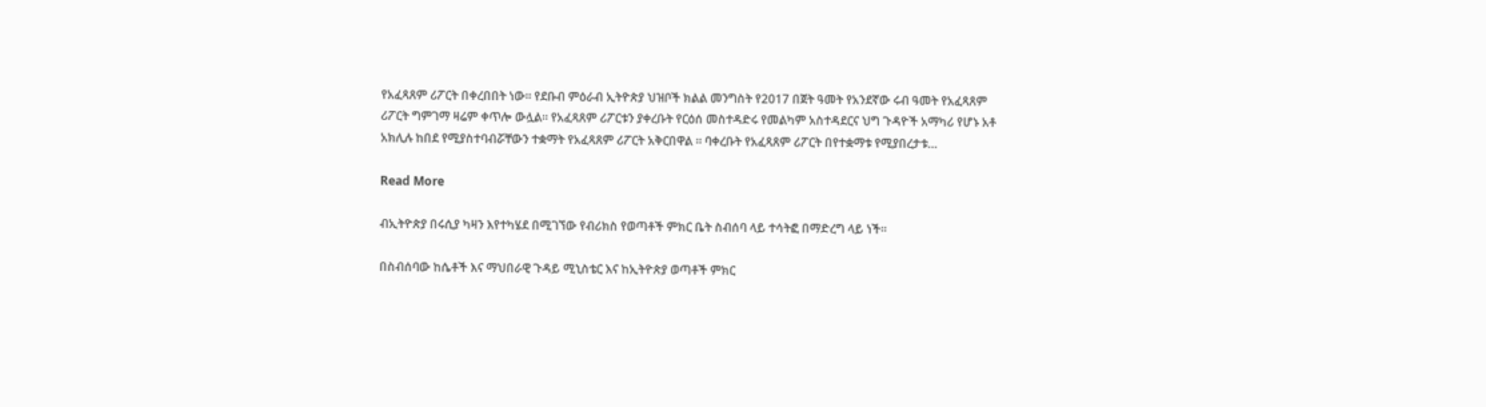የአፈጻጸም ሪፖርት በቀረበበት ነው። የደቡብ ምዕራብ ኢትዮጵያ ህዝቦች ክልል መንግስት የ2017 በጀት ዓመት የአንደኛው ሩብ ዓመት የአፈጻጸም ሪፖርት ግምገማ ዛሬም ቀጥሎ ውሏል። የአፈጻጸም ሪፖርቱን ያቀረቡት የርዕሰ መስተዳድሩ የመልካም አስተዳደርና ህግ ጉዳዮች አማካሪ የሆኑ አቶ አክሊሉ ከበደ የሚያስተባብሯቸውን ተቋማት የአፈጻጸም ሪፖርት አቅርበዋል ። ባቀረቡት የአፈጻጸም ሪፖርት በየተቋማቱ የሚያበረታቱ…

Read More

ብኢትዮጵያ በሩሲያ ካዛን እየተካሄደ በሚገኘው የብሪክስ የወጣቶች ምክር ቤት ስብሰባ ላይ ተሳትፎ በማድረግ ላይ ነች።

በስብሰባው ከሴቶች እና ማህበራዊ ጉዳይ ሚኒስቴር እና ከኢትዮጵያ ወጣቶች ምክር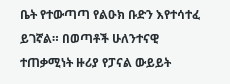ቤት የተውጣጣ የልዑክ ቡድን እየተሳተፈ ይገኛል። በወጣቶች ሁለንተናዊ ተጠቃሚነት ዙሪያ የፓናል ውይይት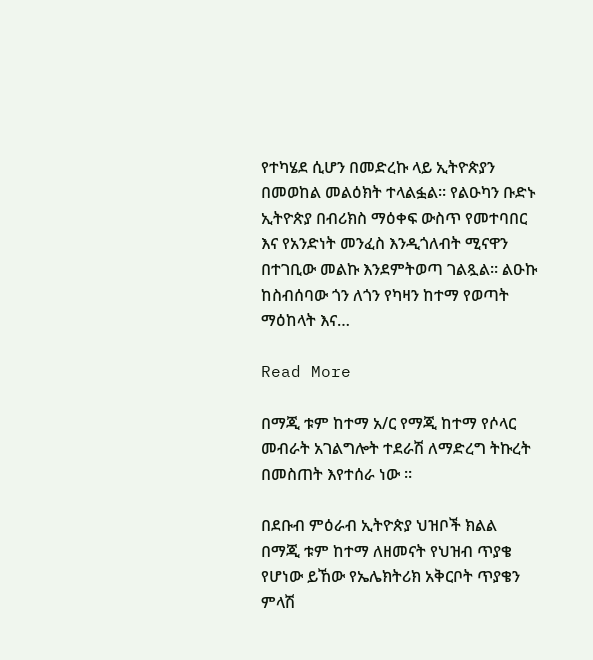የተካሄደ ሲሆን በመድረኩ ላይ ኢትዮጵያን በመወከል መልዕክት ተላልፏል። የልዑካን ቡድኑ ኢትዮጵያ በብሪክስ ማዕቀፍ ውስጥ የመተባበር እና የአንድነት መንፈስ እንዲጎለብት ሚናዋን በተገቢው መልኩ እንደምትወጣ ገልጿል። ልዑኩ ከስብሰባው ጎን ለጎን የካዛን ከተማ የወጣት ማዕከላት እና…

Read More

በማጂ ቱም ከተማ አ/ር የማጂ ከተማ የሶላር መብራት አገልግሎት ተደራሽ ለማድረግ ትኩረት በመስጠት እየተሰራ ነው ።

በደቡብ ምዕራብ ኢትዮጵያ ህዝቦች ክልል በማጂ ቱም ከተማ ለዘመናት የህዝብ ጥያቄ የሆነው ይኸው የኤሌክትሪክ አቅርቦት ጥያቄን ምላሽ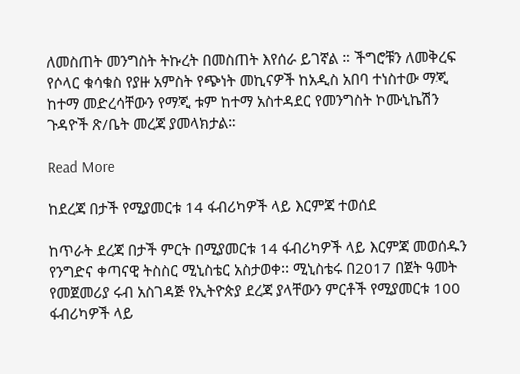ለመስጠት መንግስት ትኩረት በመስጠት እየሰራ ይገኛል ። ችግሮቹን ለመቅረፍ የሶላር ቁሳቁስ የያዙ አምስት የጭነት መኪናዎች ከአዲስ አበባ ተነስተው ማጂ ከተማ መድረሳቸውን የማጂ ቱም ከተማ አስተዳደር የመንግስት ኮሙኒኬሽን ጉዳዮች ጽ/ቤት መረጃ ያመላክታል።

Read More

ከደረጃ በታች የሚያመርቱ 14 ፋብሪካዎች ላይ እርምጃ ተወሰደ

ከጥራት ደረጃ በታች ምርት በሚያመርቱ 14 ፋብሪካዎች ላይ እርምጃ መወሰዱን የንግድና ቀጣናዊ ትስስር ሚኒስቴር አስታወቀ፡፡ ሚኒስቴሩ በ2017 በጀት ዓመት የመጀመሪያ ሩብ አስገዳጅ የኢትዮጵያ ደረጃ ያላቸውን ምርቶች የሚያመርቱ 100 ፋብሪካዎች ላይ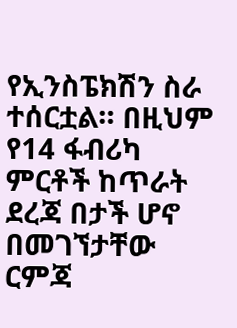የኢንስፔክሽን ስራ ተሰርቷል። በዚህም የ14 ፋብሪካ ምርቶች ከጥራት ደረጃ በታች ሆኖ በመገኘታቸው ርምጃ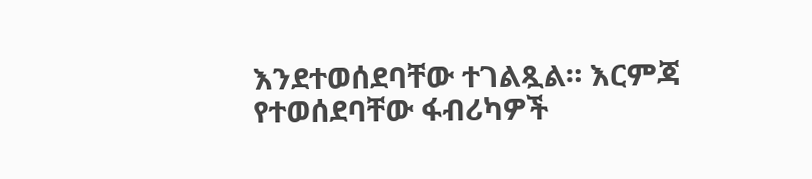እንደተወሰደባቸው ተገልጿል። እርምጃ የተወሰደባቸው ፋብሪካዎች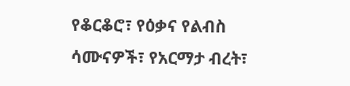የቆርቆሮ፣ የዕቃና የልብስ ሳሙናዎች፣ የአርማታ ብረት፣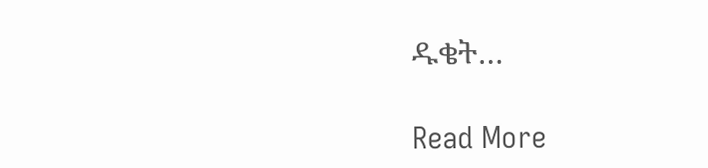ዱቄት…

Read More